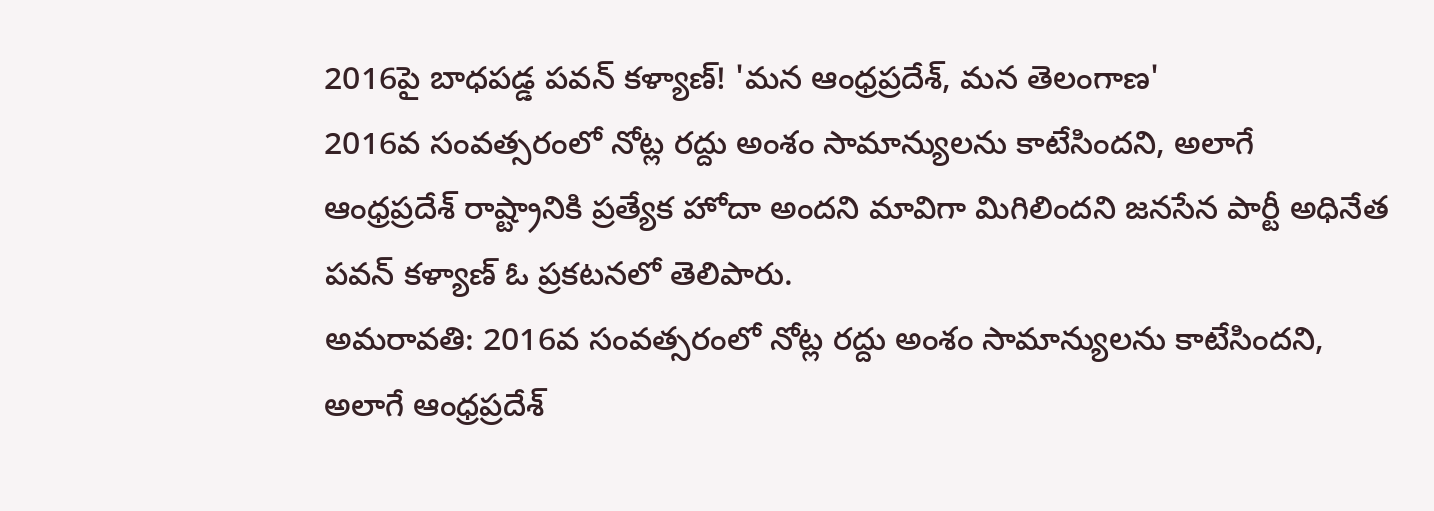2016పై బాధపడ్డ పవన్ కళ్యాణ్! 'మన ఆంధ్రప్రదేశ్, మన తెలంగాణ'
2016వ సంవత్సరంలో నోట్ల రద్దు అంశం సామాన్యులను కాటేసిందని, అలాగే ఆంధ్రప్రదేశ్ రాష్ట్రానికి ప్రత్యేక హోదా అందని మావిగా మిగిలిందని జనసేన పార్టీ అధినేత పవన్ కళ్యాణ్ ఓ ప్రకటనలో తెలిపారు.
అమరావతి: 2016వ సంవత్సరంలో నోట్ల రద్దు అంశం సామాన్యులను కాటేసిందని, అలాగే ఆంధ్రప్రదేశ్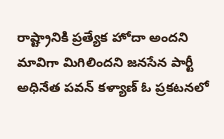రాష్ట్రానికి ప్రత్యేక హోదా అందని మావిగా మిగిలిందని జనసేన పార్టీ అధినేత పవన్ కళ్యాణ్ ఓ ప్రకటనలో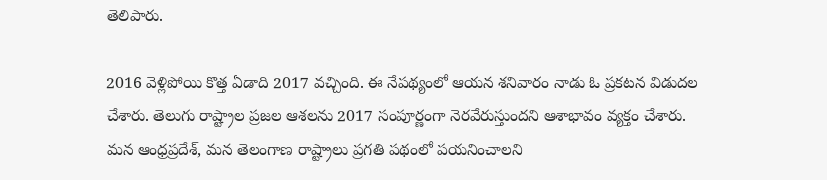తెలిపారు.

2016 వెళ్లిపోయి కొత్త ఏడాది 2017 వచ్చింది. ఈ నేపథ్యంలో ఆయన శనివారం నాడు ఓ ప్రకటన విడుదల చేశారు. తెలుగు రాష్ట్రాల ప్రజల ఆశలను 2017 సంపూర్ణంగా నెరవేరుస్తుందని ఆశాభావం వ్యక్తం చేశారు.
మన ఆంధ్రప్రదేశ్, మన తెలంగాణ రాష్ట్రాలు ప్రగతి పథంలో పయనించాలని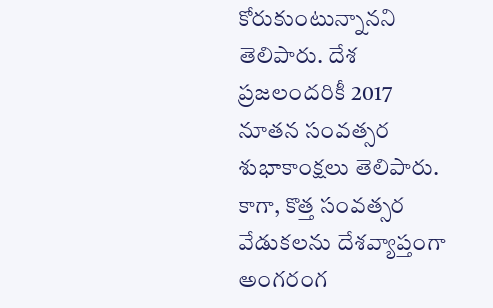కోరుకుంటున్నానని తెలిపారు. దేశ ప్రజలందరికీ 2017 నూతన సంవత్సర శుభాకాంక్షలు తెలిపారు. కాగా, కొత్త సంవత్సర వేడుకలను దేశవ్యాప్తంగా అంగరంగ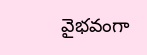వైభవంగా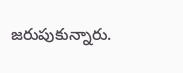జరుపుకున్నారు.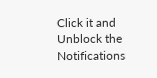Click it and Unblock the Notifications